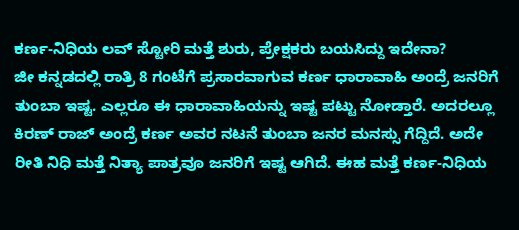ಕರ್ಣ-ನಿಧಿಯ ಲವ್ ಸ್ಟೋರಿ ಮತ್ತೆ ಶುರು, ಪ್ರೇಕ್ಷಕರು ಬಯಸಿದ್ದು ಇದೇನಾ?
ಜೀ ಕನ್ನಡದಲ್ಲಿ ರಾತ್ರಿ 8 ಗಂಟೆಗೆ ಪ್ರಸಾರವಾಗುವ ಕರ್ಣ ಧಾರಾವಾಹಿ ಅಂದ್ರೆ ಜನರಿಗೆ ತುಂಬಾ ಇಷ್ಟ. ಎಲ್ಲರೂ ಈ ಧಾರಾವಾಹಿಯನ್ನು ಇಷ್ಟ ಪಟ್ಟು ನೋಡ್ತಾರೆ. ಅದರಲ್ಲೂ ಕಿರಣ್ ರಾಜ್ ಅಂದ್ರೆ ಕರ್ಣ ಅವರ ನಟನೆ ತುಂಬಾ ಜನರ ಮನಸ್ಸು ಗೆದ್ದಿದೆ. ಅದೇ ರೀತಿ ನಿಧಿ ಮತ್ತೆ ನಿತ್ಯಾ ಪಾತ್ರವೂ ಜನರಿಗೆ ಇಷ್ಟ ಆಗಿದೆ. ಈಹ ಮತ್ತೆ ಕರ್ಣ-ನಿಧಿಯ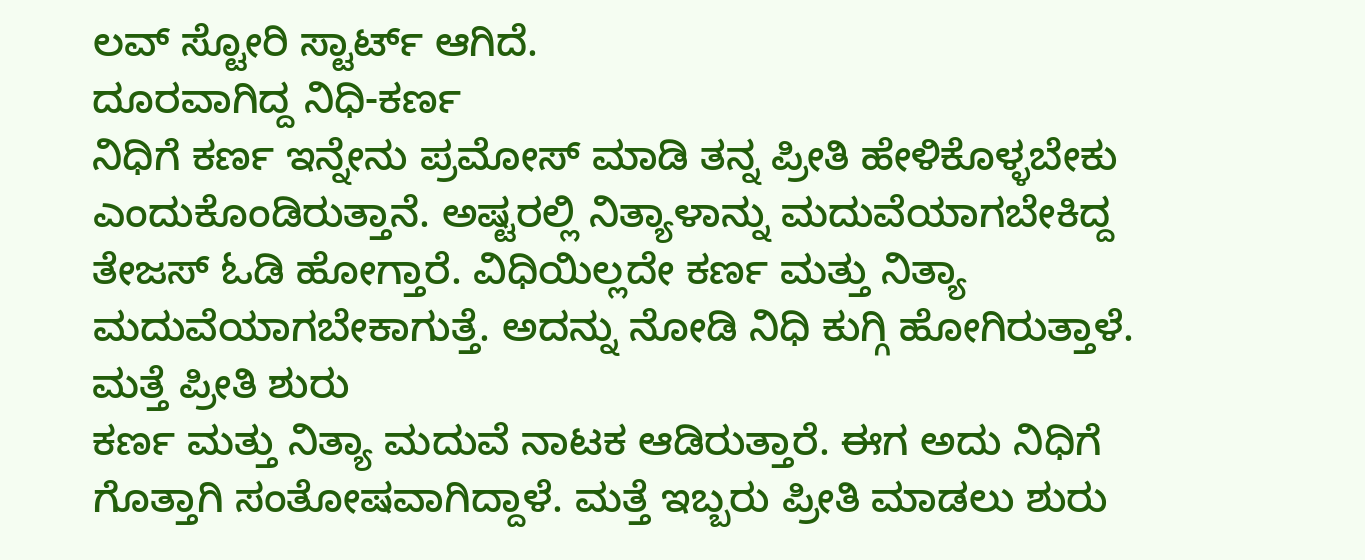ಲವ್ ಸ್ಟೋರಿ ಸ್ಟಾರ್ಟ್ ಆಗಿದೆ.
ದೂರವಾಗಿದ್ದ ನಿಧಿ-ಕರ್ಣ
ನಿಧಿಗೆ ಕರ್ಣ ಇನ್ನೇನು ಪ್ರಮೋಸ್ ಮಾಡಿ ತನ್ನ ಪ್ರೀತಿ ಹೇಳಿಕೊಳ್ಳಬೇಕು ಎಂದುಕೊಂಡಿರುತ್ತಾನೆ. ಅಷ್ಟರಲ್ಲಿ ನಿತ್ಯಾಳಾನ್ನು ಮದುವೆಯಾಗಬೇಕಿದ್ದ ತೇಜಸ್ ಓಡಿ ಹೋಗ್ತಾರೆ. ವಿಧಿಯಿಲ್ಲದೇ ಕರ್ಣ ಮತ್ತು ನಿತ್ಯಾ ಮದುವೆಯಾಗಬೇಕಾಗುತ್ತೆ. ಅದನ್ನು ನೋಡಿ ನಿಧಿ ಕುಗ್ಗಿ ಹೋಗಿರುತ್ತಾಳೆ.
ಮತ್ತೆ ಪ್ರೀತಿ ಶುರು
ಕರ್ಣ ಮತ್ತು ನಿತ್ಯಾ ಮದುವೆ ನಾಟಕ ಆಡಿರುತ್ತಾರೆ. ಈಗ ಅದು ನಿಧಿಗೆ ಗೊತ್ತಾಗಿ ಸಂತೋಷವಾಗಿದ್ದಾಳೆ. ಮತ್ತೆ ಇಬ್ಬರು ಪ್ರೀತಿ ಮಾಡಲು ಶುರು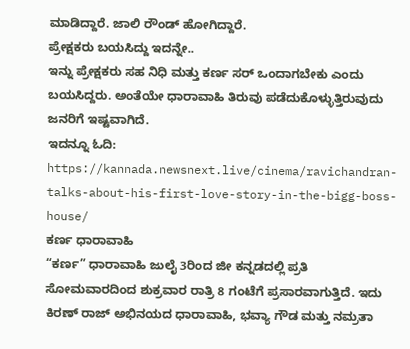ಮಾಡಿದ್ದಾರೆ. ಜಾಲಿ ರೌಂಡ್ ಹೋಗಿದ್ದಾರೆ.
ಪ್ರೇಕ್ಷಕರು ಬಯಸಿದ್ದು ಇದನ್ನೇ..
ಇನ್ನು ಪ್ರೇಕ್ಷಕರು ಸಹ ನಿಧಿ ಮತ್ತು ಕರ್ಣ ಸರ್ ಒಂದಾಗಬೇಕು ಎಂದು ಬಯಸಿದ್ದರು. ಅಂತೆಯೇ ಧಾರಾವಾಹಿ ತಿರುವು ಪಡೆದುಕೊಳ್ಳುತ್ತಿರುವುದು ಜನರಿಗೆ ಇಷ್ಟವಾಗಿದೆ.
ಇದನ್ನೂ ಓದಿ: https://kannada.newsnext.live/cinema/ravichandran-talks-about-his-first-love-story-in-the-bigg-boss-house/
ಕರ್ಣ ಧಾರಾವಾಹಿ
“ಕರ್ಣ” ಧಾರಾವಾಹಿ ಜುಲೈ 3ರಿಂದ ಜೀ ಕನ್ನಡದಲ್ಲಿ ಪ್ರತಿ ಸೋಮವಾರದಿಂದ ಶುಕ್ರವಾರ ರಾತ್ರಿ 8 ಗಂಟೆಗೆ ಪ್ರಸಾರವಾಗುತ್ತಿದೆ. ಇದು ಕಿರಣ್ ರಾಜ್ ಅಭಿನಯದ ಧಾರಾವಾಹಿ, ಭವ್ಯಾ ಗೌಡ ಮತ್ತು ನಮ್ರತಾ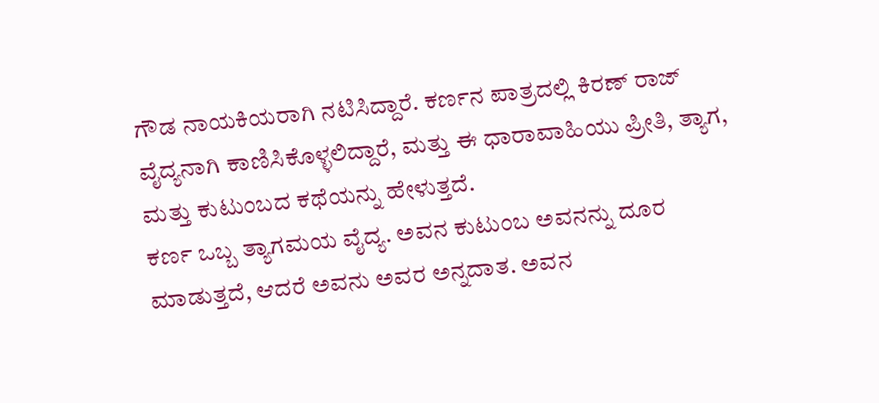ಗೌಡ ನಾಯಕಿಯರಾಗಿ ನಟಿಸಿದ್ದಾರೆ. ಕರ್ಣನ ಪಾತ್ರದಲ್ಲಿ ಕಿರಣ್ ರಾಜ್ ವೈದ್ಯನಾಗಿ ಕಾಣಿಸಿಕೊಳ್ಳಲಿದ್ದಾರೆ, ಮತ್ತು ಈ ಧಾರಾವಾಹಿಯು ಪ್ರೀತಿ, ತ್ಯಾಗ, ಮತ್ತು ಕುಟುಂಬದ ಕಥೆಯನ್ನು ಹೇಳುತ್ತದೆ.
ಕರ್ಣ ಒಬ್ಬ ತ್ಯಾಗಮಯ ವೈದ್ಯ. ಅವನ ಕುಟುಂಬ ಅವನನ್ನು ದೂರ ಮಾಡುತ್ತದೆ, ಆದರೆ ಅವನು ಅವರ ಅನ್ನದಾತ. ಅವನ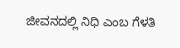ಜೀವನದಲ್ಲಿ ನಿಧಿ ಎಂಬ ಗೆಳತಿ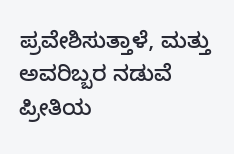ಪ್ರವೇಶಿಸುತ್ತಾಳೆ, ಮತ್ತು ಅವರಿಬ್ಬರ ನಡುವೆ ಪ್ರೀತಿಯ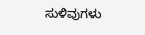ಸುಳಿವುಗಳು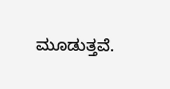ಮೂಡುತ್ತವೆ.